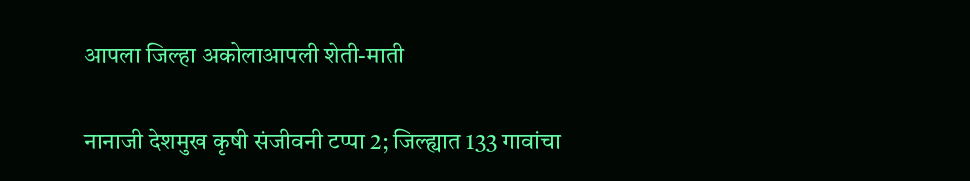आपला जिल्हा अकोलाआपली शेती-माती

नानाजी देशमुख कृषी संजीवनी टप्पा 2; जिल्ह्यात 133 गावांचा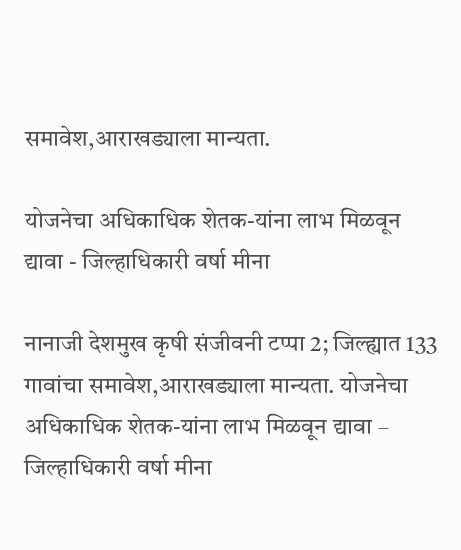समावेश,आराखड्याला मान्यता.

योजनेचा अधिकाधिक शेतक-यांना लाभ मिळवून द्यावा - जिल्हाधिकारी वर्षा मीना

नानाजी देशमुख कृषी संजीवनी टप्पा 2; जिल्ह्यात 133 गावांचा समावेश,आराखड्याला मान्यता. योजनेचा अधिकाधिक शेतक-यांना लाभ मिळवून द्यावा – जिल्हाधिकारी वर्षा मीना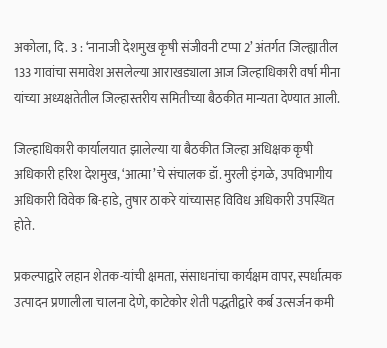अकोला, दि. 3 : ‘नानाजी देशमुख कृषी संजीवनी टप्पा 2’ अंतर्गत जिल्ह्यातील 133 गावांचा समावेश असलेल्या आराखड्याला आज जिल्हाधिकारी वर्षा मीना यांच्या अध्यक्षतेतील जिल्हास्तरीय समितीच्या बैठकीत मान्यता देण्यात आली.

जिल्हाधिकारी कार्यालयात झालेल्या या बैठकीत जिल्हा अधिक्षक कृषी अधिकारी हरिश देशमुख, ‘आत्मा’चे संचालक डॉ. मुरली इंगळे, उपविभागीय अधिकारी विवेक बि-हाडे, तुषार ठाकरे यांच्यासह विविध अधिकारी उपस्थित होते.

प्रकल्पाद्वारे लहान शेतक-यांची क्षमता, संसाधनांचा कार्यक्षम वापर, स्पर्धात्मक उत्पादन प्रणालीला चालना देणे, काटेकोर शेती पद्धतीद्वारे कर्ब उत्सर्जन कमी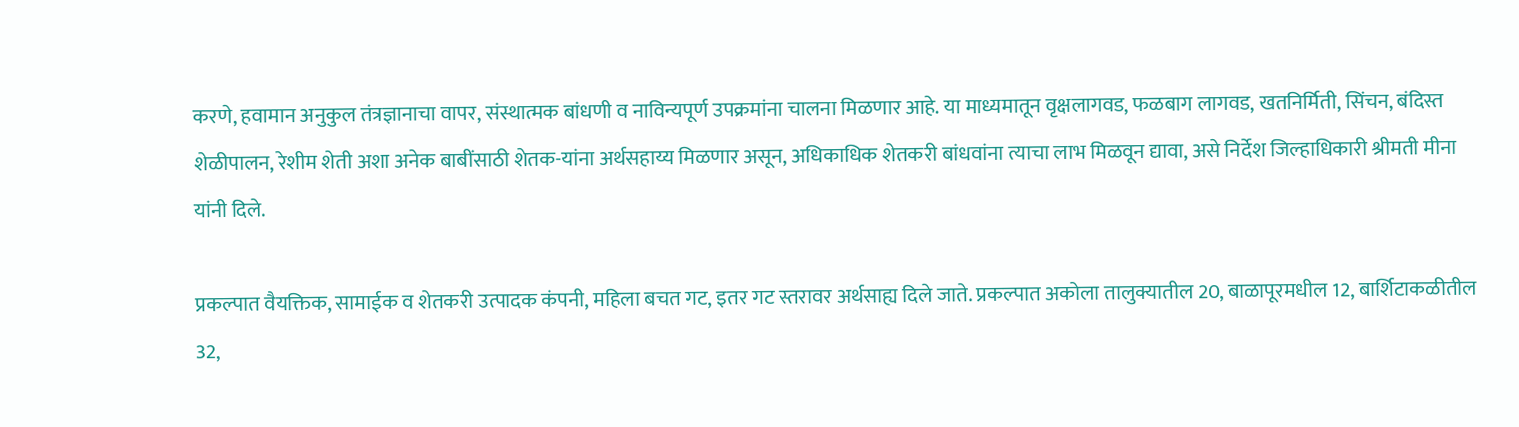करणे, हवामान अनुकुल तंत्रज्ञानाचा वापर, संस्थात्मक बांधणी व नाविन्यपूर्ण उपक्रमांना चालना मिळणार आहे. या माध्यमातून वृक्षलागवड, फळबाग लागवड, खतनिर्मिती, सिंचन, बंदिस्त शेळीपालन, रेशीम शेती अशा अनेक बाबींसाठी शेतक-यांना अर्थसहाय्य मिळणार असून, अधिकाधिक शेतकरी बांधवांना त्याचा लाभ मिळवून द्यावा, असे निर्देश जिल्हाधिकारी श्रीमती मीना यांनी दिले.

प्रकल्पात वैयक्तिक, सामाईक व शेतकरी उत्पादक कंपनी, महिला बचत गट, इतर गट स्तरावर अर्थसाह्य दिले जाते. प्रकल्पात अकोला तालुक्यातील 20, बाळापूरमधील 12, बार्शिटाकळीतील 32,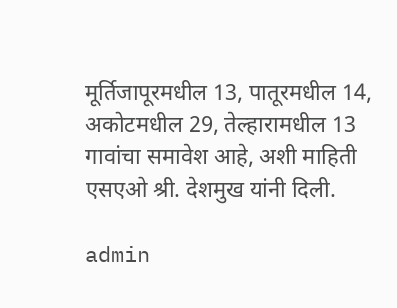मूर्तिजापूरमधील 13, पातूरमधील 14, अकोटमधील 29, तेल्हारामधील 13 गावांचा समावेश आहे, अशी माहिती एसएओ श्री. देशमुख यांनी दिली.

admin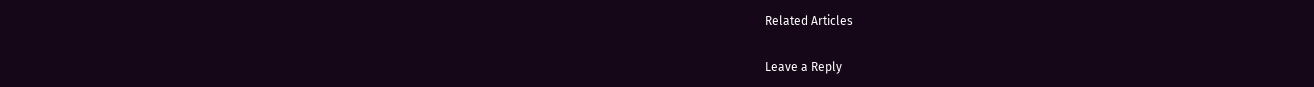Related Articles

Leave a Reply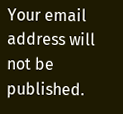Your email address will not be published.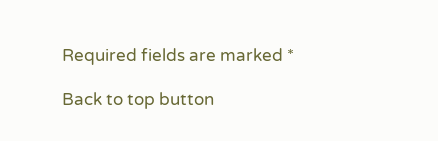Required fields are marked *

Back to top button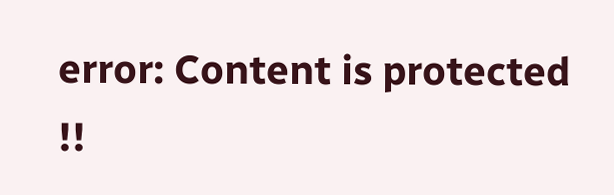error: Content is protected !!